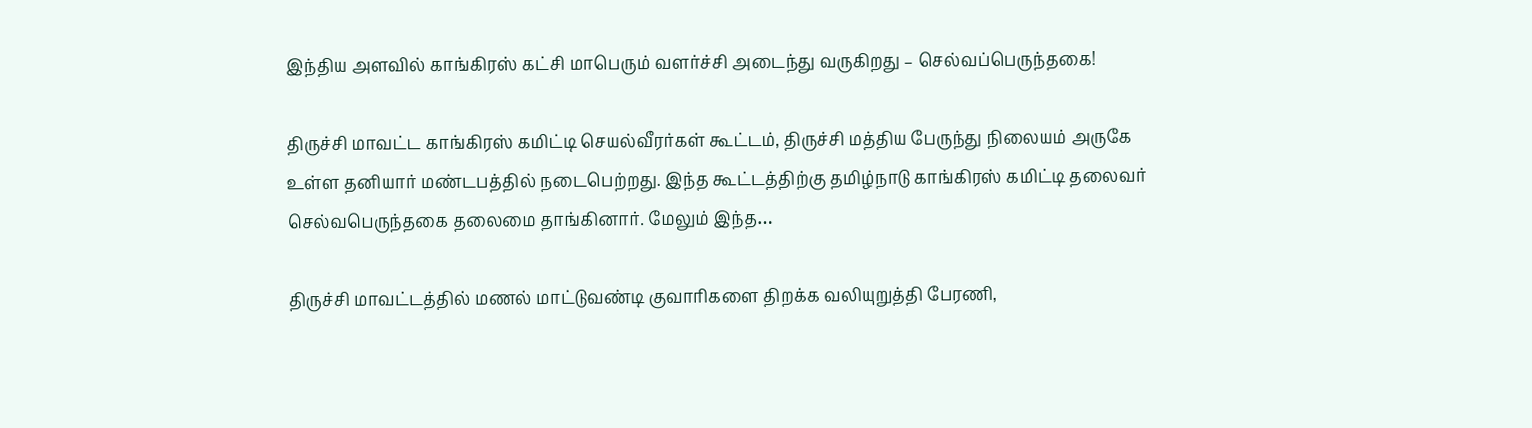இந்திய அளவில் காங்கிரஸ் கட்சி மாபெரும் வளர்ச்சி அடைந்து வருகிறது – செல்வப்பெருந்தகை!

திருச்சி மாவட்ட காங்கிரஸ் கமிட்டி செயல்வீரர்கள் கூட்டம், திருச்சி மத்திய பேருந்து நிலையம் அருகே உள்ள தனியார் மண்டபத்தில் நடைபெற்றது. இந்த கூட்டத்திற்கு தமிழ்நாடு காங்கிரஸ் கமிட்டி தலைவர் செல்வபெருந்தகை தலைமை தாங்கினார். மேலும் இந்த…

திருச்சி மாவட்டத்தில் மணல் மாட்டுவண்டி குவாரிகளை திறக்க வலியுறுத்தி பேரணி,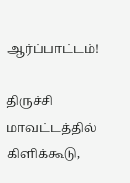ஆர்ப்பாட்டம்!

திருச்சி மாவட்டத்தில் கிளிக்கூடு,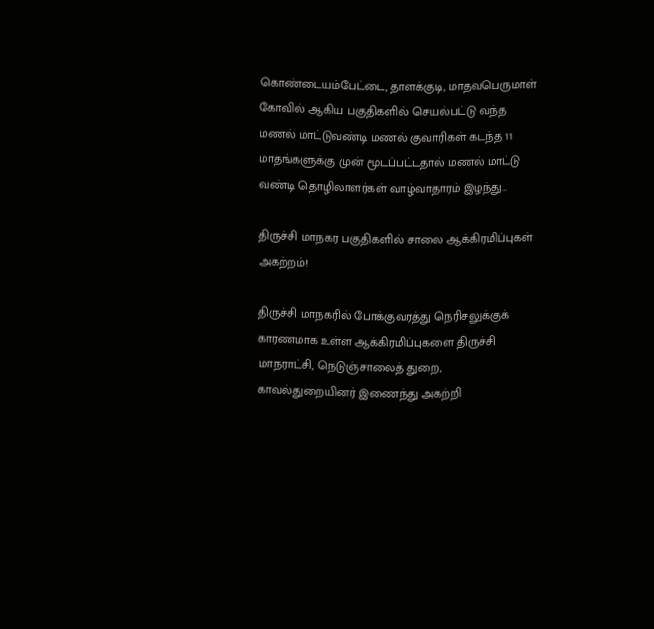கொண்டையம்பேட்டை, தாளக்குடி, மாதவபெருமாள் கோவில் ஆகிய பகுதிகளில் செயல்பட்டு வந்த மணல் மாட்டுவண்டி மணல் குவாரிகள் கடந்த 11 மாதங்களுக்கு முன் மூடப்பட்டதால் மணல் மாட்டு வண்டி தொழிலாளர்கள் வாழ்வாதாரம் இழந்து…

திருச்சி மாநகர பகுதிகளில் சாலை ஆக்கிரமிப்புகள் அகற்றம்!

திருச்சி மாநகரில் போக்குவரத்து நெரிசலுக்குக் காரணமாக உள்ள ஆக்கிரமிப்புகளை திருச்சி மாநராட்சி, நெடுஞ்சாலைத் துறை, காவல்துறையினர் இணைந்து அகற்றி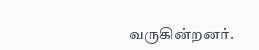வருகின்றனர்.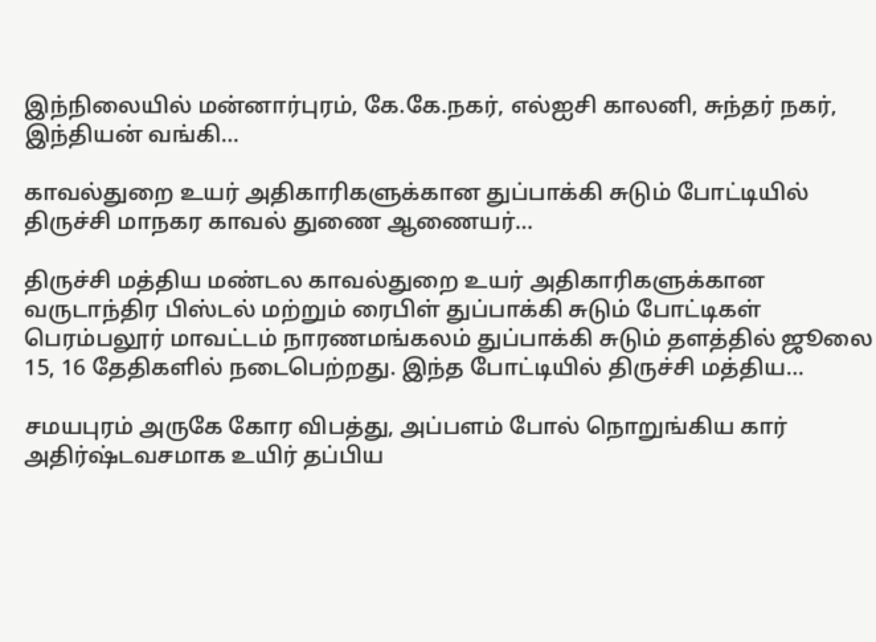இந்நிலையில் மன்னார்புரம், கே.கே.நகர், எல்ஐசி காலனி, சுந்தர் நகர், இந்தியன் வங்கி…

காவல்துறை உயர் அதிகாரிகளுக்கான துப்பாக்கி சுடும் போட்டியில் திருச்சி மாநகர காவல் துணை ஆணையர்…

திருச்சி மத்திய மண்டல காவல்துறை உயர் அதிகாரிகளுக்கான வருடாந்திர பிஸ்டல் மற்றும் ரைபிள் துப்பாக்கி சுடும் போட்டிகள் பெரம்பலூர் மாவட்டம் நாரணமங்கலம் துப்பாக்கி சுடும் தளத்தில் ஜூலை 15, 16 தேதிகளில் நடைபெற்றது. இந்த போட்டியில் திருச்சி மத்திய…

சமயபுரம் அருகே கோர விபத்து, அப்பளம் போல் நொறுங்கிய கார் அதிர்ஷ்டவசமாக உயிர் தப்பிய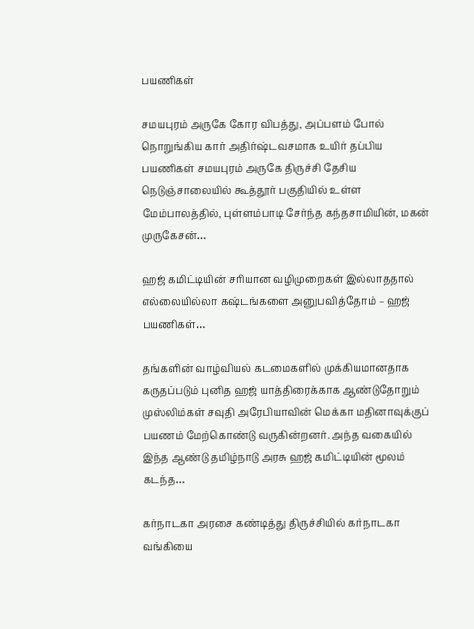பயணிகள்

சமயபுரம் அருகே கோர விபத்து, அப்பளம் போல் நொறுங்கிய கார் அதிர்ஷ்டவசமாக உயிர் தப்பிய பயணிகள் சமயபுரம் அருகே திருச்சி தேசிய நெடுஞ்சாலையில் கூத்தூர் பகுதியில் உள்ள மேம்பாலத்தில், புள்ளம்பாடி சேர்ந்த கந்தசாமியின், மகன் முருகேசன்…

ஹஜ் கமிட்டியின் சரியான வழிமுறைகள் இல்லாததால் எல்லையில்லா கஷ்டங்களை அனுபவித்தோம் – ஹஜ் பயணிகள்…

தங்களின் வாழ்வியல் கடமைகளில் முக்கியமானதாக கருதப்படும் புனித ஹஜ் யாத்திரைக்காக ஆண்டுதோறும் முஸ்லிம்கள் சவுதி அரேபியாவின் மெக்கா மதினாவுக்குப் பயணம் மேற்கொண்டு வருகின்றனர். அந்த வகையில் இந்த ஆண்டு தமிழ்நாடு அரசு ஹஜ் கமிட்டியின் மூலம் கடந்த…

கர்நாடகா அரசை கண்டித்து திருச்சியில் கர்நாடகா வங்கியை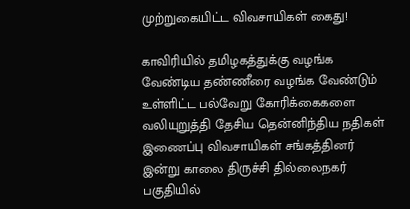முற்றுகையிட்ட விவசாயிகள் கைது!

காவிரியில் தமிழகத்துக்கு வழங்க வேண்டிய தண்ணீரை வழங்க வேண்டும் உள்ளிட்ட பல்வேறு கோரிக்கைகளை வலியுறுத்தி தேசிய தென்னிந்திய நதிகள் இணைப்பு விவசாயிகள் சங்கத்தினர் இன்று காலை திருச்சி தில்லைநகர் பகுதியில்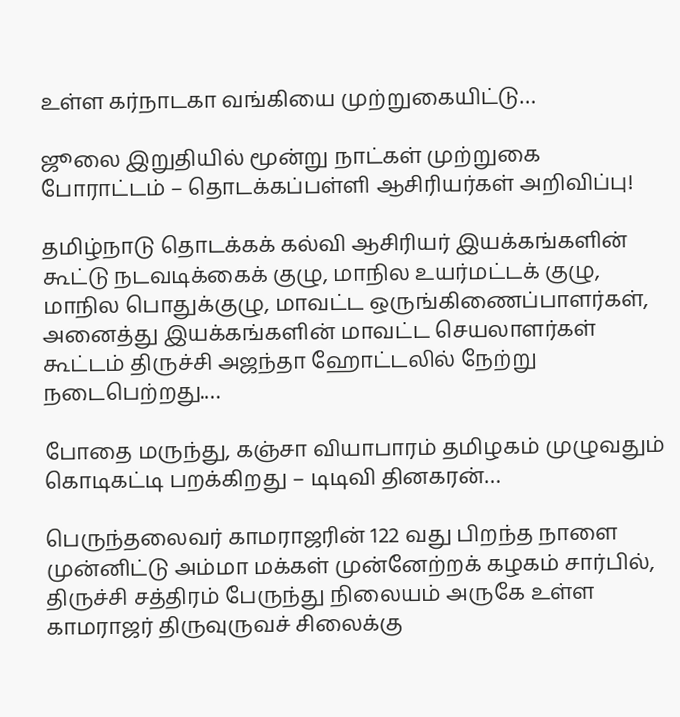உள்ள கர்நாடகா வங்கியை முற்றுகையிட்டு…

ஜூலை இறுதியில் மூன்று நாட்கள் முற்றுகை போராட்டம் – தொடக்கப்பள்ளி ஆசிரியர்கள் அறிவிப்பு!

தமிழ்நாடு தொடக்கக் கல்வி ஆசிரியர் இயக்கங்களின் கூட்டு நடவடிக்கைக் குழு, மாநில உயர்மட்டக் குழு, மாநில பொதுக்குழு, மாவட்ட ஒருங்கிணைப்பாளர்கள், அனைத்து இயக்கங்களின் மாவட்ட செயலாளர்கள் கூட்டம் திருச்சி அஜந்தா ஹோட்டலில் நேற்று நடைபெற்றது.…

போதை மருந்து, கஞ்சா வியாபாரம் தமிழகம் முழுவதும் கொடிகட்டி பறக்கிறது – டிடிவி தினகரன்…

பெருந்தலைவர் காமராஜரின் 122 வது பிறந்த நாளை முன்னிட்டு அம்மா மக்கள் முன்னேற்றக் கழகம் சார்பில், திருச்சி சத்திரம் பேருந்து நிலையம் அருகே உள்ள காமராஜர் திருவுருவச் சிலைக்கு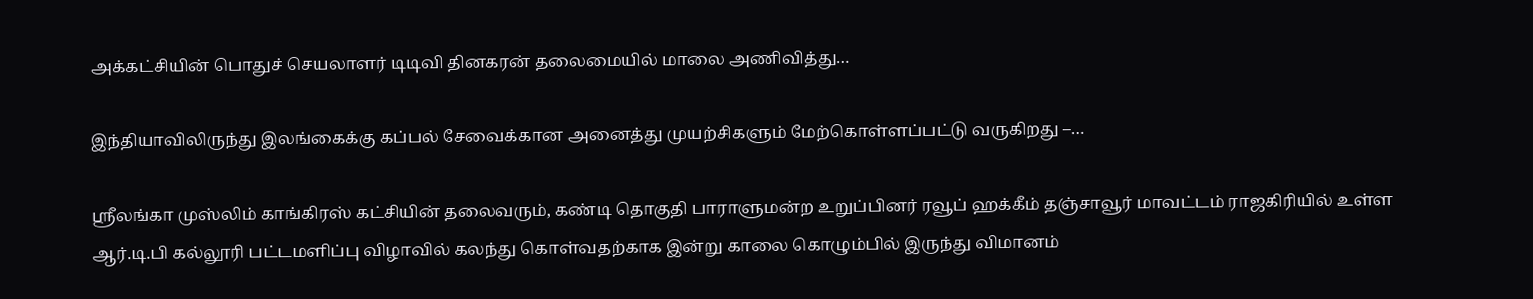அக்கட்சியின் பொதுச் செயலாளர் டிடிவி தினகரன் தலைமையில் மாலை அணிவித்து…

இந்தியாவிலிருந்து இலங்கைக்கு கப்பல் சேவைக்கான அனைத்து முயற்சிகளும் மேற்கொள்ளப்பட்டு வருகிறது –…

ஶ்ரீலங்கா முஸ்லிம் காங்கிரஸ் கட்சியின் தலைவரும், கண்டி தொகுதி பாராளுமன்ற உறுப்பினர் ரவூப் ஹக்கீம் தஞ்சாவூர் மாவட்டம் ராஜகிரியில் உள்ள ஆர்.டி.பி கல்லூரி பட்டமளிப்பு விழாவில் கலந்து கொள்வதற்காக இன்று காலை கொழும்பில் இருந்து விமானம்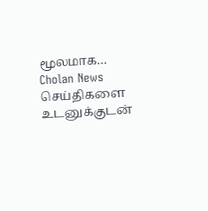மூலமாக…
Cholan News செய்திகளை உடனுக்குடன்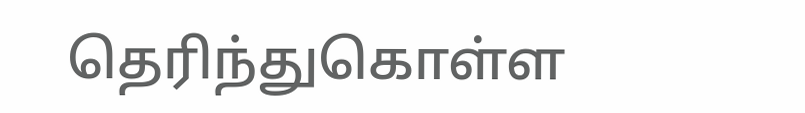தெரிந்துகொள்ள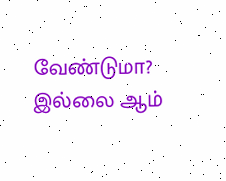வேண்டுமா? இல்லை ஆம்